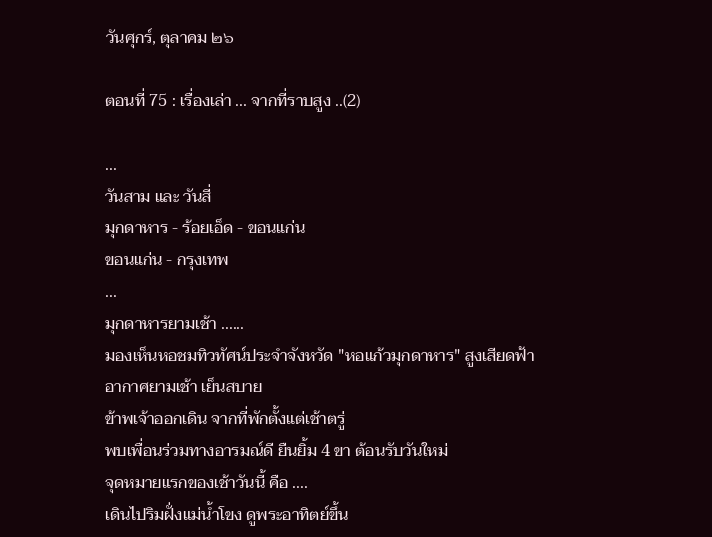วันศุกร์, ตุลาคม ๒๖

ตอนที่ 75 : เรื่องเล่า ... จากที่ราบสูง ..(2)

...
วันสาม และ วันสี่
มุกดาหาร - ร้อยเอ็ด - ขอนแก่น
ขอนแก่น - กรุงเทพ
...
มุกดาหารยามเช้า ......
มองเห็นหอชมทิวทัศน์ประจำจังหวัด "หอแก้วมุกดาหาร" สูงเสียดฟ้า
อากาศยามเช้า เย็นสบาย
ข้าพเจ้าออกเดิน จากที่พักตั้งแต่เช้าตรู่
พบเพื่อนร่วมทางอารมณ์ดี ยืนยิ้ม 4 ขา ต้อนรับวันใหม่
จุดหมายแรกของเช้าวันนี้ คือ ....
เดินไปริมฝั่งแม่น้ำโขง ดูพระอาทิตย์ขึ้น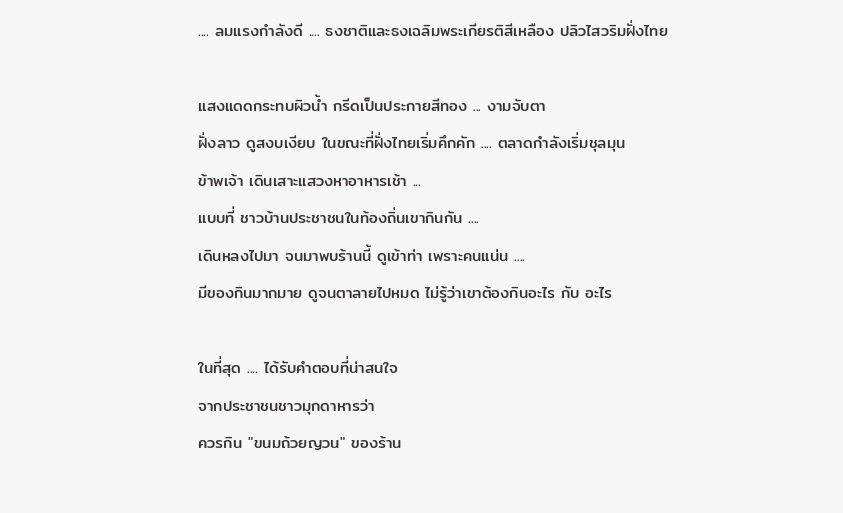.... ลมแรงกำลังดี .... ธงชาติและธงเฉลิมพระเกียรติสีเหลือง ปลิวไสวริมฝั่งไทย

แสงแดดกระทบผิวน้ำ กรีดเป็นประกายสีทอง ... งามจับตา
ฝั่งลาว ดูสงบเงียบ ในขณะที่ฝั่งไทยเริ่มคึกคัก .... ตลาดกำลังเริ่มชุลมุน
ข้าพเจ้า เดินเสาะแสวงหาอาหารเช้า ...
แบบที่ ชาวบ้านประชาชนในท้องถิ่นเขากินกัน ....
เดินหลงไปมา จนมาพบร้านนี้ ดูเข้าท่า เพราะคนแน่น ....
มีของกินมากมาย ดูจนตาลายไปหมด ไม่รู้ว่าเขาต้องกินอะไร กับ อะไร

ในที่สุด .... ได้รับคำตอบที่น่าสนใจ
จากประชาชนชาวมุกดาหารว่า
ควรกิน "ขนมถ้วยญวน" ของร้าน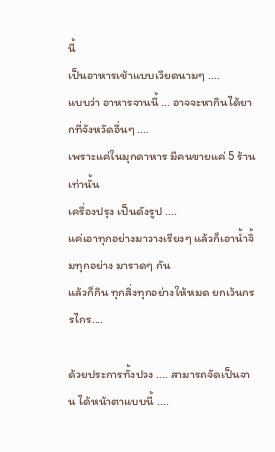นี้
เป็นอาหารเช้าแบบเวียดนามๆ ....
แบบว่า อาหารจานนี้ ... อาจจะหากินได้ยากที่จังหวัดอื่นๆ ....
เพราะแค่ในมุกดาหาร มีคนขายแค่ 5 ร้านเท่านั้น
เครื่องปรุง เป็นดังรูป ....
แค่เอาทุกอย่างมาวางเรียงๆ แล้วก็เอาน้ำจิ้มทุกอย่าง มาราดๆ กัน
แล้วก็กิน ทุกสิ่งทุกอย่างให้หมด ยกเว้นกรรไกร....

ด้วยประการทั้งปวง .... สามารถจัดเป็นจาน ได้หน้าตาแบบนี้ ....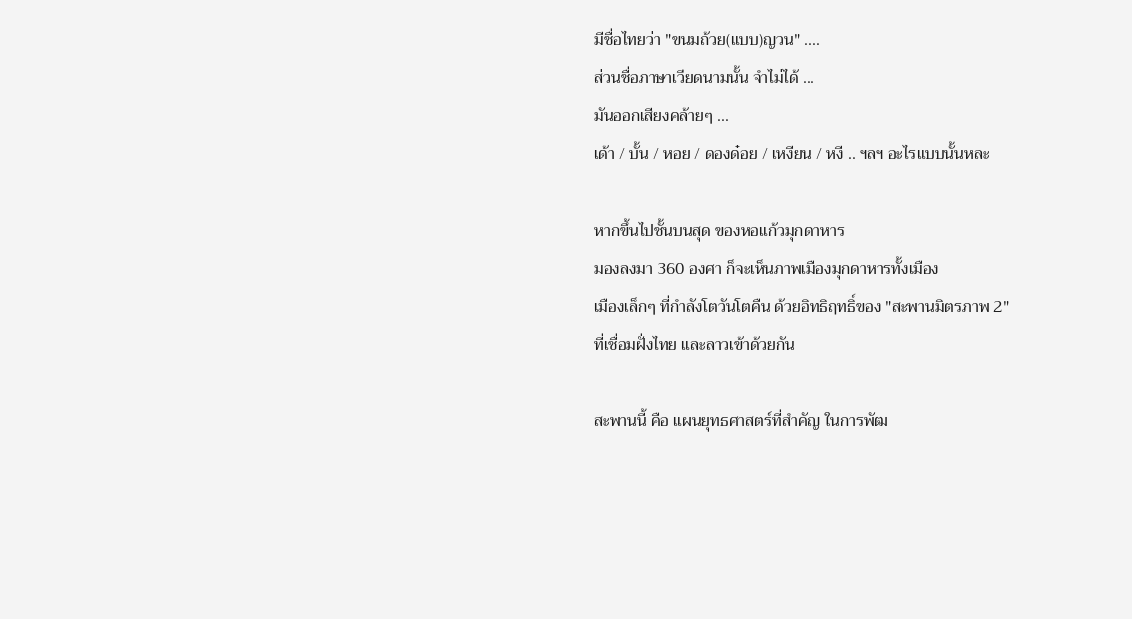มีชื่อไทยว่า "ขนมถ้วย(แบบ)ญวน" ....
ส่วนชื่อภาษาเวียดนามนั้น จำไม่ได้ ...
มันออกเสียงคล้ายๆ ...
เด้า / บั้น / หอย / ดองด๋อย / เหงียน / หงี .. ฯลฯ อะไรแบบนั้นหละ

หากขึ้นไปชั้นบนสุด ของหอแก้วมุกดาหาร
มองลงมา 360 องศา ก็จะเห็นภาพเมืองมุกดาหารทั้งเมือง
เมืองเล็กๆ ที่กำลังโตวันโตคืน ด้วยอิทธิฤทธิ์ของ "สะพานมิตรภาพ 2"
ที่เชื่อมฝั่งไทย และลาวเข้าด้วยกัน

สะพานนี้ คือ แผนยุทธศาสตร์ที่สำคัญ ในการพัฒ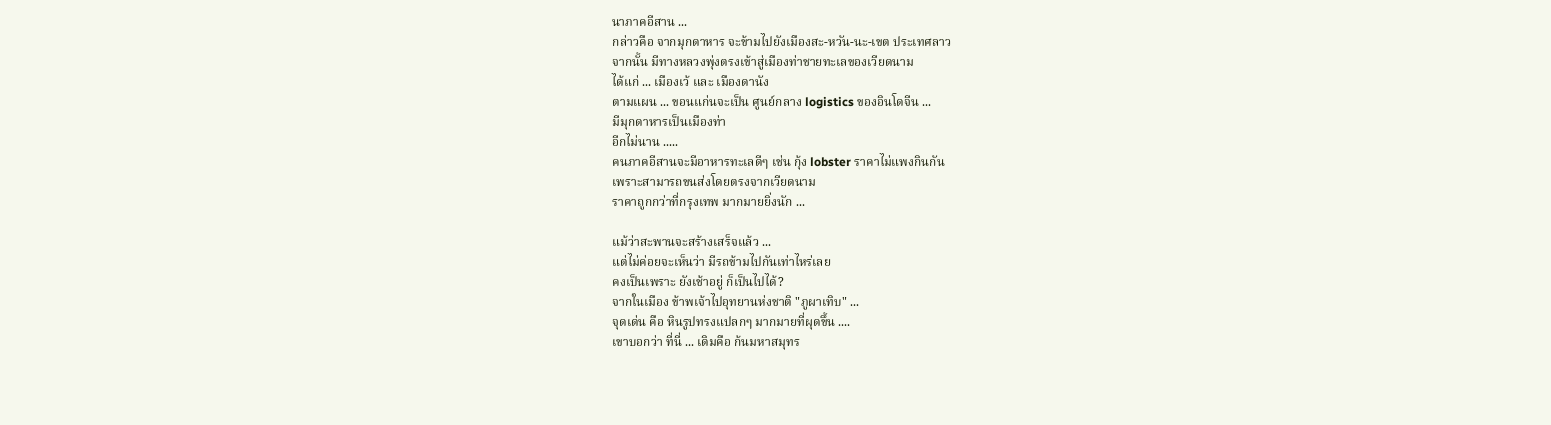นาภาคอีสาน ...
กล่าวคือ จากมุกดาหาร จะข้ามไปยังเมืองสะ-หวัน-นะ-เขต ประเทศลาว
จากนั้น มีทางหลวงพุ่งตรงเข้าสู่เมืองท่าชายทะเลของเวียดนาม
ได้แก่ ... เมืองเว้ และ เมืองดานัง
ตามแผน ... ขอนแก่นจะเป็น ศูนย์กลาง logistics ของอินโดจีน ...
มีมุกดาหารเป็นเมืองท่า
อีกไม่นาน .....
คนภาคอีสานจะมีอาหารทะเลดีๆ เช่น กุ้ง lobster ราคาไม่แพงกินกัน
เพราะสามารถขนส่งโดยตรงจากเวียดนาม
ราคาถูกกว่าที่กรุงเทพ มากมายยิ่งนัก ...

แม้ว่าสะพานจะสร้างเสร็จแล้ว ...
แต่ไม่ค่อยจะเห็นว่า มีรถข้ามไปกันเท่าไหร่เลย
คงเป็นเพราะ ยังเช้าอยู่ ก็เป็นไปได้?
จากในเมือง ข้าพเจ้าไปอุทยานห่งชาติ "ภูผาเทิบ" ...
จุดเด่น คือ หินรูปทรงแปลกๆ มากมายที่ผุดขึ้น ....
เขาบอกว่า ที่นี่ ... เดิมคือ ก้นมหาสมุทร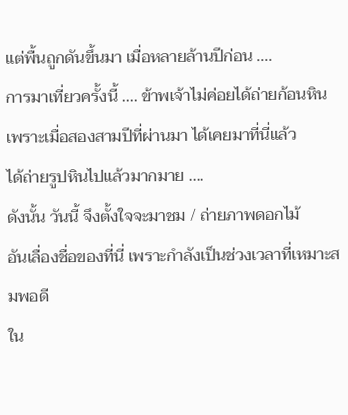แต่พื้นถูกดันขึ้นมา เมื่อหลายล้านปีก่อน ....
การมาเที่ยวครั้งนี้ .... ข้าพเจ้าไม่ค่อยได้ถ่ายก้อนหิน
เพราะเมื่อสองสามปีที่ผ่านมา ได้เคยมาที่นี่แล้ว
ได้ถ่ายรูปหินไปแล้วมากมาย ....
ดังนั้น วันนี้ จึงตั้งใจจะมาชม / ถ่ายภาพดอกไม้
อันเลื่องชื่อของที่นี่ เพราะกำลังเป็นช่วงเวลาที่เหมาะสมพอดี
ใน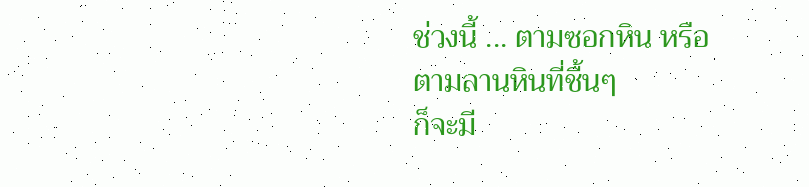ช่วงนี้ ... ตามซอกหิน หรือ ตามลานหินที่ชื้นๆ
ก็จะมี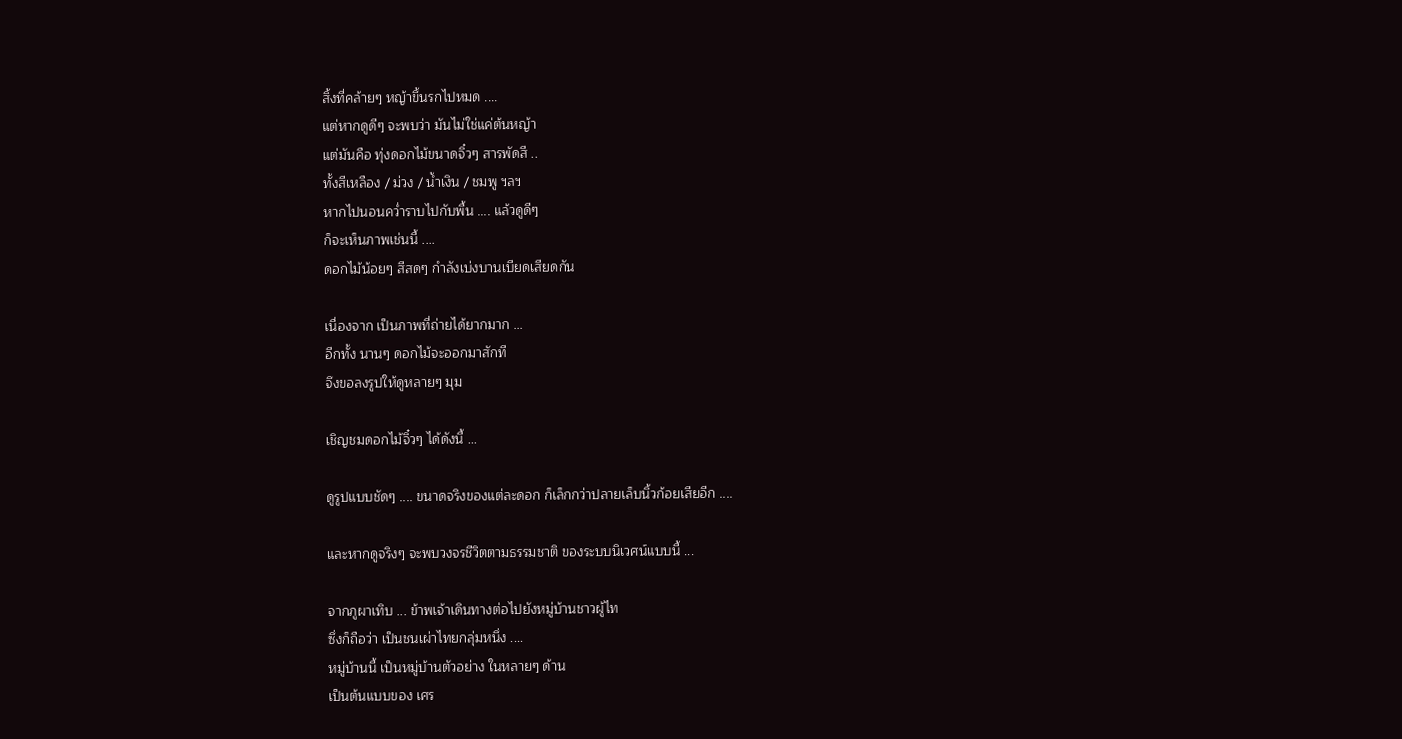สิ้งที่คล้ายๆ หญ้าขึ้นรกไปหมด ....
แต่หากดูดีๆ จะพบว่า มันไม่ใช่แค่ต้นหญ้า
แต่มันคือ ทุ่งดอกไม้ขนาดจิ๋วๆ สารพัดสี ..
ทั้งสีเหลือง / ม่วง / น้ำเงิน / ชมพู ฯลฯ
หากไปนอนคว่ำราบไปกับพื้น .... แล้วดูดีๆ
ก็จะเห็นภาพเช่นนี้ ....
ดอกไม้น้อยๆ สีสดๆ กำลังเบ่งบานเบียดเสียดกัน

เนื่องจาก เป็นภาพที่ถ่ายได้ยากมาก ...
อีกทั้ง นานๆ ดอกไม้จะออกมาสักที
จึงขอลงรูปให้ดูหลายๆ มุม

เชิญชมดอกไม้จิ๋วๆ ได้ดังนี้ ...

ดูรูปแบบชัดๆ .... ขนาดจริงของแต่ละดอก ก็เล็กกว่าปลายเล็บนิ้วก้อยเสียอีก ....

และหากดูจริงๆ จะพบวงจรชีวิตตามธรรมชาติ ของระบบนิเวศน์แบบนี้ ...

จากภูผาเทิบ ... ข้าพเจ้าเดินทางต่อไปยังหมู่บ้านชาวผู้ไท
ซึ่งก็ถือว่า เป็นชนเผ่าไทยกลุ่มหนึ่ง ....
หมู่บ้านนี้ เป็นหมู่บ้านตัวอย่าง ในหลายๆ ด้าน
เป็นต้นแบบของ เศร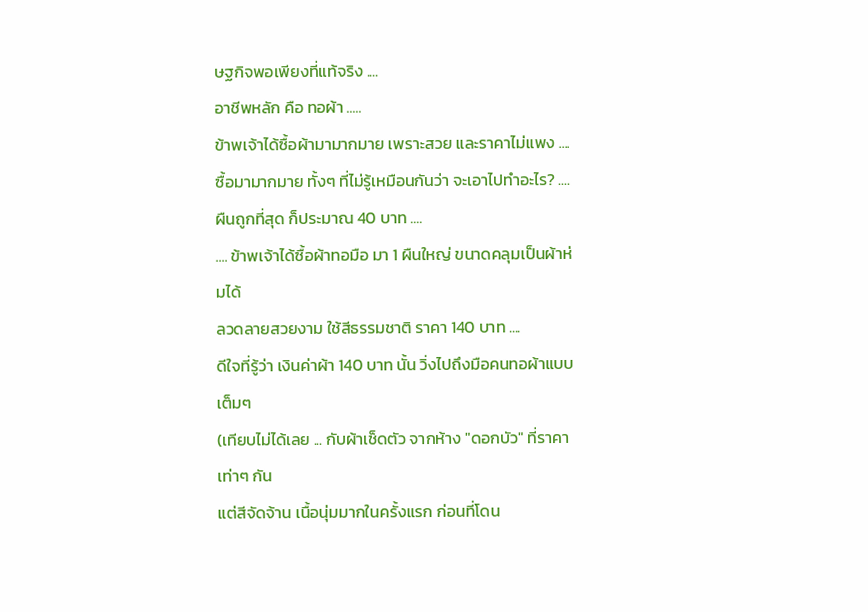ษฐกิจพอเพียงที่แท้จริง ....
อาชีพหลัก คือ ทอผ้า .....
ข้าพเจ้าได้ซื้อผ้ามามากมาย เพราะสวย และราคาไม่แพง ....
ซื้อมามากมาย ทั้งๆ ที่ไม่รู้เหมือนกันว่า จะเอาไปทำอะไร? ....
ผืนถูกที่สุด ก็ประมาณ 40 บาท ....
.... ข้าพเจ้าได้ซื้อผ้าทอมือ มา 1 ผืนใหญ่ ขนาดคลุมเป็นผ้าห่มได้
ลวดลายสวยงาม ใช้สีธรรมชาติ ราคา 140 บาท ....
ดีใจที่รู้ว่า เงินค่าผ้า 140 บาท นั้น วิ่งไปถึงมือคนทอผ้าแบบเต็มๆ
(เทียบไม่ได้เลย ... กับผ้าเช็ดตัว จากห้าง "ดอกบัว" ที่ราคาเท่าๆ กัน
แต่สีจัดจ้าน เนื้อนุ่มมากในครั้งแรก ก่อนที่โดน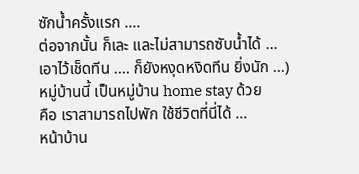ซักน้ำครั้งแรก ....
ต่อจากนั้น ก็เละ และไม่สามารถซับน้ำได้ ...
เอาไว้เช็ดทีน .... ก็ยังหงุดหงิดทีน ยิ่งนัก ...)
หมู่บ้านนี้ เป็นหมู่บ้าน home stay ด้วย
คือ เราสามารถไปพัก ใช้ชีวิตที่นี่ได้ ...
หน้าบ้าน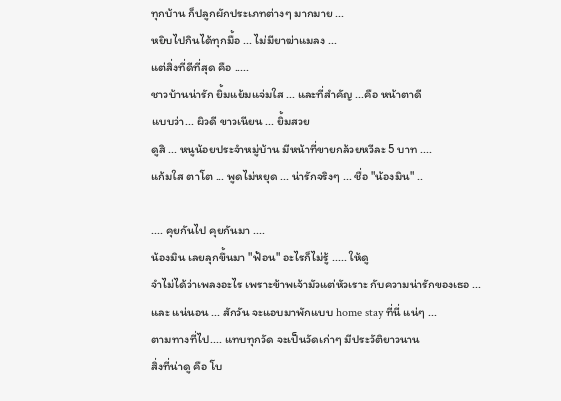ทุกบ้าน ก็ปลูกผักประเภทต่างๆ มากมาย ...
หยิบไปกินได้ทุกมื้อ ... ไม่มียาฆ่าแมลง ...
แต่สิ่งที่ดีที่สุด คือ .....
ชาวบ้านน่ารัก ยิ้มแย้มแจ่มใส ... และที่สำคัญ ...คือ หน้าตาดี
แบบว่า... ผิวดี ขาวเนียน ... ยิ้มสวย
ดูสิ ... หนูน้อยประจำหมู่บ้าน มีหน้าที่ขายกล้วยหวีละ 5 บาท ....
แก้มใส ตาโต ... พูดไม่หยุด ... น่ารักจริงๆ ... ชื่อ "น้องมิน" ..

.... คุยกันไป คุยกันมา ....
น้องมิน เลยลุกขึ้นมา "ฟ้อน" อะไรก็ไม่รู้ ..... ให้ดู
จำไม่ได้ว่าเพลงอะไร เพราะข้าพเจ้ามัวแต่หัวเราะ กับความน่ารักของเธอ ...
และ แน่นอน ... สักวัน จะแอบมาพักแบบ home stay ที่นี่ แน่ๆ ...
ตามทางที่ไป.... แทบทุกวัด จะเป็นวัดเก่าๆ มีประวัติยาวนาน
สิ่งที่น่าดู คือ โบ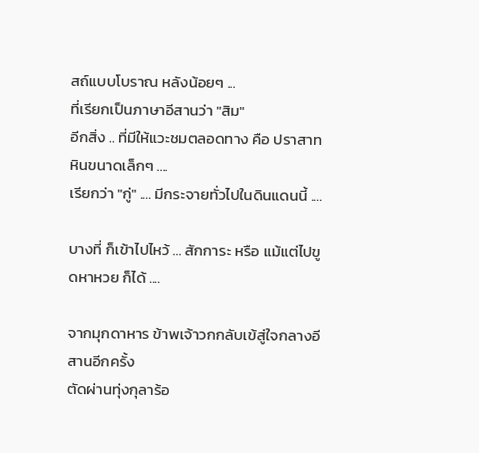สถ์แบบโบราณ หลังน้อยๆ ...
ที่เรียกเป็นภาษาอีสานว่า "สิม"
อีกสิ่ง .. ที่มีให้แวะชมตลอดทาง คือ ปราสาทหินขนาดเล็กๆ ....
เรียกว่า "กู่" .... มีกระจายทั่วไปในดินแดนนี้ ....

บางที่ ก็เข้าไปไหว้ ... สักการะ หรือ แม้แต่ไปขูดหาหวย ก็ได้ ....

จากมุกดาหาร ข้าพเจ้าวกกลับเข้สู่ใจกลางอีสานอีกครั้ง
ตัดผ่านทุ่งกุลาร้อ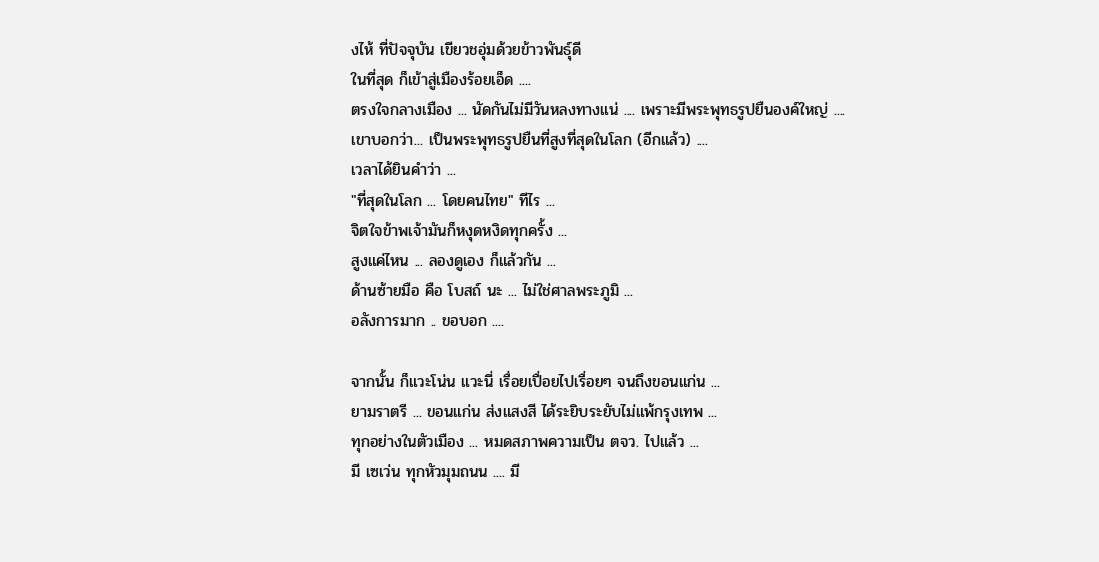งไห้ ที่ปัจจุบัน เขียวชอุ่มด้วยข้าวพันธุ์ดี
ในที่สุด ก็เข้าสู่เมืองร้อยเอ็ด ....
ตรงใจกลางเมือง ... นัดกันไม่มีวันหลงทางแน่ .... เพราะมีพระพุทธรูปยืนองค์ใหญ่ ....
เขาบอกว่า... เป็นพระพุทธรูปยืนที่สูงที่สุดในโลก (อีกแล้ว) ....
เวลาได้ยินคำว่า ...
"ที่สุดในโลก ... โดยคนไทย" ทีไร ...
จิตใจข้าพเจ้ามันก็หงุดหงิดทุกครั้ง ...
สูงแค่ไหน ... ลองดูเอง ก็แล้วกัน ...
ด้านซ้ายมือ คือ โบสถ์ นะ ... ไม่ใช่ศาลพระภูมิ ...
อลังการมาก .. ขอบอก ....

จากนั้น ก็แวะโน่น แวะนี่ เรื่อยเปื่อยไปเรื่อยๆ จนถึงขอนแก่น ...
ยามราตรี ... ขอนแก่น ส่งแสงสี ได้ระยิบระยับไม่แพ้กรุงเทพ ...
ทุกอย่างในตัวเมือง ... หมดสภาพความเป็น ตจว. ไปแล้ว ...
มี เซเว่น ทุกหัวมุมถนน .... มี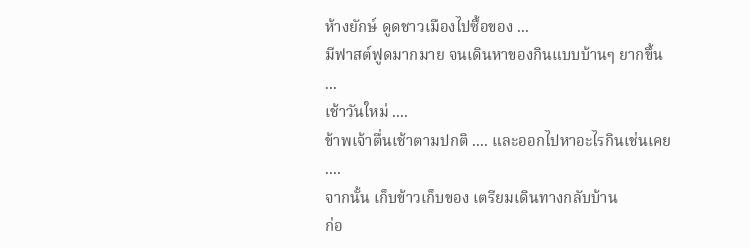ห้างยักษ์ ดูดชาวเมืองไปซื้อของ ...
มีฟาสต์ฟูดมากมาย จนเดินหาของกินแบบบ้านๆ ยากขึ้น ...
เช้าวันใหม่ ....
ข้าพเจ้าตื่นเช้าตามปกติ .... และออกไปหาอะไรกินเช่นเคย ....
จากนั้น เก็บข้าวเก็บของ เตรียมเดินทางกลับบ้าน
ก่อ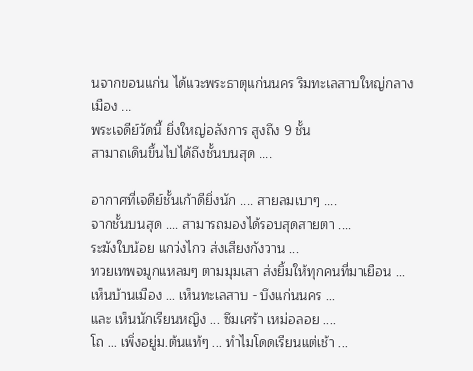นจากขอนแก่น ได้แวะพระธาตุแก่นนคร ริมทะเลสาบใหญ่กลางเมือง ...
พระเจดีย์วัดนี้ ยิ่งใหญ่อลังการ สูงถึง 9 ชั้น
สามาถเดินขึ้นไปได้ถึงชั้นบนสุด ....

อากาศที่เจดีย์ชั้นเก้าดียิ่งนัก .... สายลมเบาๆ ....
จากชั้นบนสุด .... สามารถมองได้รอบสุดสายตา ....
ระฆังใบน้อย แกว่งไกว ส่งเสียงกังวาน ...
ทวยเทพจมูกแหลมๆ ตามมุมเสา ส่งยิ้มให้ทุกคนที่มาเยือน ...
เห็นบ้านเมือง ... เห็นทะเลสาบ - บึงแก่นนคร ...
และ เห็นนักเรียนหญิง ... ซึมเศร้า เหม่อลอย ....
โถ ... เพิ่งอยู่ม.ต้นแท้ๆ ... ทำไมโดดเรียนแต่เช้า ...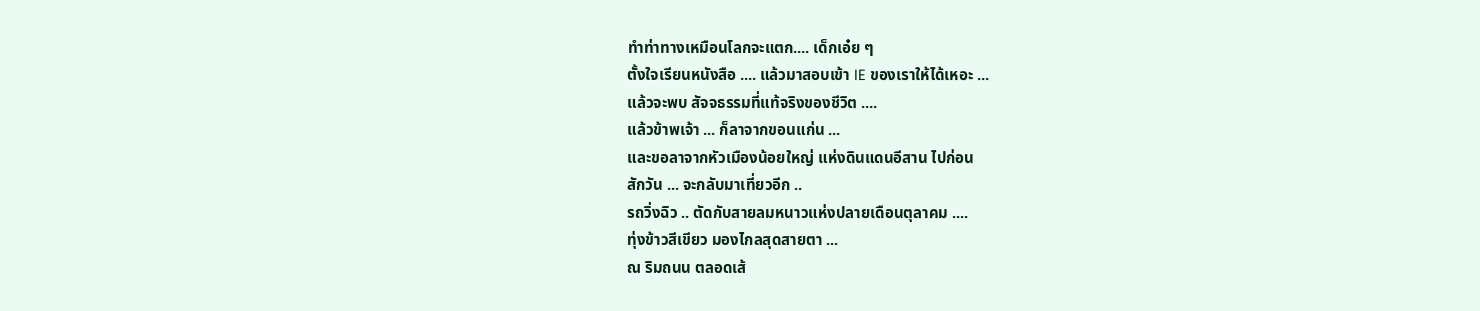ทำท่าทางเหมือนโลกจะแตก.... เด็กเอ๋ย ๆ
ตั้งใจเรียนหนังสือ .... แล้วมาสอบเข้า IE ของเราให้ได้เหอะ ...
แล้วจะพบ สัจจธรรมที่แท้จริงของชีวิต ....
แล้วข้าพเจ้า ... ก็ลาจากขอนแก่น ...
และขอลาจากหัวเมืองน้อยใหญ่ แห่งดินแดนอีสาน ไปก่อน
สักวัน ... จะกลับมาเที่ยวอีก ..
รถวิ่งฉิว .. ตัดกับสายลมหนาวแห่งปลายเดือนตุลาคม ....
ทุ่งข้าวสีเขียว มองไกลสุดสายตา ...
ณ ริมถนน ตลอดเส้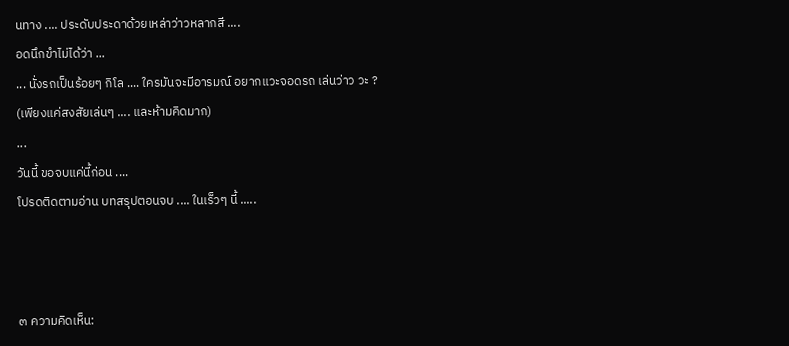นทาง .... ประดับประดาด้วยเหล่าว่าวหลากสี ....
อดนึกขำไม่ได้ว่า ...
... นั่งรถเป็นร้อยๆ กิโล .... ใครมันจะมีอารมณ์ อยากแวะจอดรถ เล่นว่าว วะ ?
(เพียงแค่สงสัยเล่นๆ .... และห้ามคิดมาก)
...
วันนี้ ขอจบแค่นี้ก่อน ....
โปรดติดตามอ่าน บทสรุปตอนจบ .... ในเร็วๆ นี้ .....



๓ ความคิดเห็น: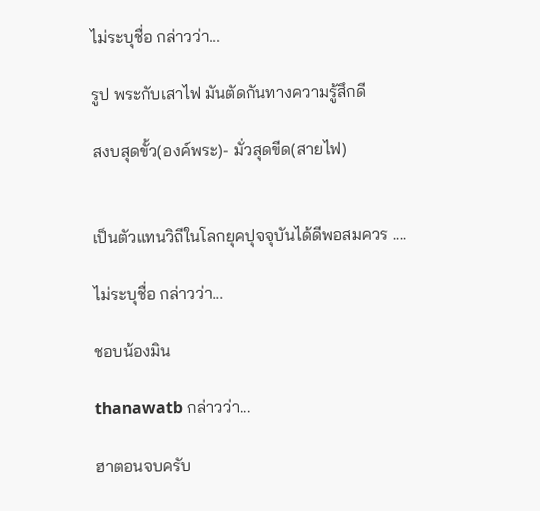ไม่ระบุชื่อ กล่าวว่า...

รูป พระกับเสาไฟ มันตัดกันทางความรู้สึกดี

สงบสุดขั้ว(องค์พระ)- มั่วสุดขีด(สายไฟ)


เป็นตัวแทนวิถีในโลกยุคปุจจุบันได้ดีพอสมควร ....

ไม่ระบุชื่อ กล่าวว่า...

ชอบน้องมิน

thanawatb กล่าวว่า...

ฮาตอนจบครับ